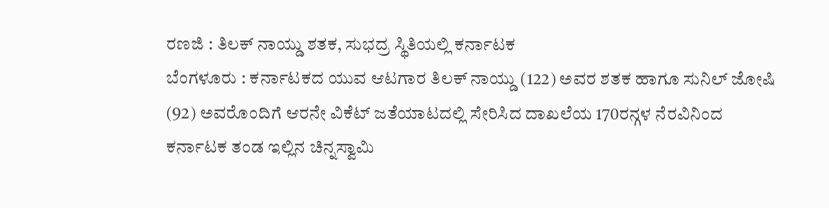ರಣಜಿ : ತಿಲಕ್ ನಾಯ್ಡು ಶತಕ, ಸುಭದ್ರ ಸ್ಥಿತಿಯಲ್ಲಿ ಕರ್ನಾಟಕ
ಬೆಂಗಳೂರು : ಕರ್ನಾಟಕದ ಯುವ ಆಟಗಾರ ತಿಲಕ್ ನಾಯ್ಡು (122) ಅವರ ಶತಕ ಹಾಗೂ ಸುನಿಲ್ ಜೋಷಿ (92) ಅವರೊಂದಿಗೆ ಆರನೇ ವಿಕೆಟ್ ಜತೆಯಾಟದಲ್ಲಿ ಸೇರಿಸಿದ ದಾಖಲೆಯ 170ರನ್ಗಳ ನೆರವಿನಿಂದ ಕರ್ನಾಟಕ ತಂಡ ಇಲ್ಲಿನ ಚಿನ್ನಸ್ವಾಮಿ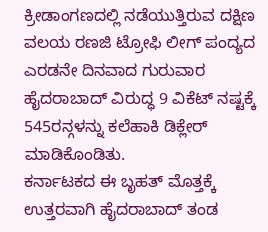ಕ್ರೀಡಾಂಗಣದಲ್ಲಿ ನಡೆಯುತ್ತಿರುವ ದಕ್ಷಿಣ ವಲಯ ರಣಜಿ ಟ್ರೋಫಿ ಲೀಗ್ ಪಂದ್ಯದ ಎರಡನೇ ದಿನವಾದ ಗುರುವಾರ ಹೈದರಾಬಾದ್ ವಿರುದ್ಧ 9 ವಿಕೆಟ್ ನಷ್ಟಕ್ಕೆ 545ರನ್ಗಳನ್ನು ಕಲೆಹಾಕಿ ಡಿಕ್ಲೇರ್ ಮಾಡಿಕೊಂಡಿತು.
ಕರ್ನಾಟಕದ ಈ ಬೃಹತ್ ಮೊತ್ತಕ್ಕೆ ಉತ್ತರವಾಗಿ ಹೈದರಾಬಾದ್ ತಂಡ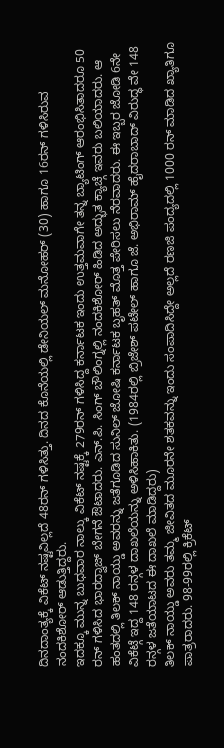ದಿನದಾಂತ್ಯಕ್ಕೆ ವಿಕೆಟ್ ನಷ್ಟವಿಲ್ಲದೆ 48ರನ್ ಗಳಿಸಿತ್ತು. ದಿನದ ಕೊನೆಯಲ್ಲಿ ಡೇನಿಯಲ್ ಮನೋಹರ್ (30) ಹಾಗೂ 16ರನ್ ಗಳಿಸಿರುವ ನಂದಕಿಶೋರ್ ಆಡುತ್ತಿದ್ದರು.
ಇದಕ್ಕೂ ಮುನ್ನ ಬುಧವಾರ ನಾಲ್ಕು ವಿಕೆಟ್ ನಷ್ಟಕ್ಕೆ 279ರನ್ ಗಳಿಸಿದ್ದ ಕರ್ನಾಟಕ ಇಂದು ಉತ್ತಮವಾಗೇ ತನ್ನ ಬ್ಯಾಟಿಂಗ್ ಆರಂಭಿಸಿತಾದರೂ 50 ರನ್ ಗಳಿಸಿದ ಭಾರದ್ವಾಜ್ ಬೇಗನೆ ಔಟಾದರು. ಎನ್.ಪಿ. ಸಿಂಗ್ ಬೌಲಿಂಗ್ನಲ್ಲಿ ನಂದಕಿಶೋರ್ ಹಿಡಿದ ಅದ್ಭುತ ಕ್ಯಾಚ್ಗೆ ಇವರು ಬಲಿಯಾದರು. ಆ ಹಂತದಲ್ಲಿ ತಿಲಕ್ ನಾಯ್ಡು ಅವರನ್ನು ಜತೆಗೂಡಿದ ಸುನಿಲ್ ಜೋಷಿ ಕರ್ನಾಟಕ ಬೃಹತ್ ಮೊತ್ತ ಪೇರಿಸಲು ನೆರವಾದರು. ಈ ಇಬ್ಬರ ಜೋಡಿ 6ನೇ ವಿಕೆಟ್ಗೆ ಇದ್ದ 148 ರನ್ಗಳ ದಾಖಲೆಯನ್ನು ಅಳಿಸಿಹಾಕಿತು. (1984ರಲ್ಲಿ ಬ್ರಿಜೇಶ್ ಪಟೇಲ್ ಹಾಗೂ ಜೆ. ಅಭಿರಾಮ್ ಹೈದರಾಬಾದ್ ವಿರುದ್ಧ ವೇ 148 ರನ್ಗಳ ಜತೆಯಾಟದ ಈ ದಾಖಲೆ ಮಾಡಿದ್ದರು)
ತಿಲಕ್ ನಾಯ್ಡು ಅವರು ತಮ್ಮ ಜೀವಿತದ ಮೂರನೇ ಶತಕವನ್ನು ಇಂದು ಸಂಪಾದಿಸಿದ್ದೇ ಅಲ್ಲದೆ ರಣಜಿ ಪಂದ್ಯದಲ್ಲಿ 1000 ರನ್ ಮಾಡಿದ ಖ್ಯಾತಿಗೂ ಪಾತ್ರರಾದರು. 98-99ರಲ್ಲಿ ಕ್ರಿಕೆಟ್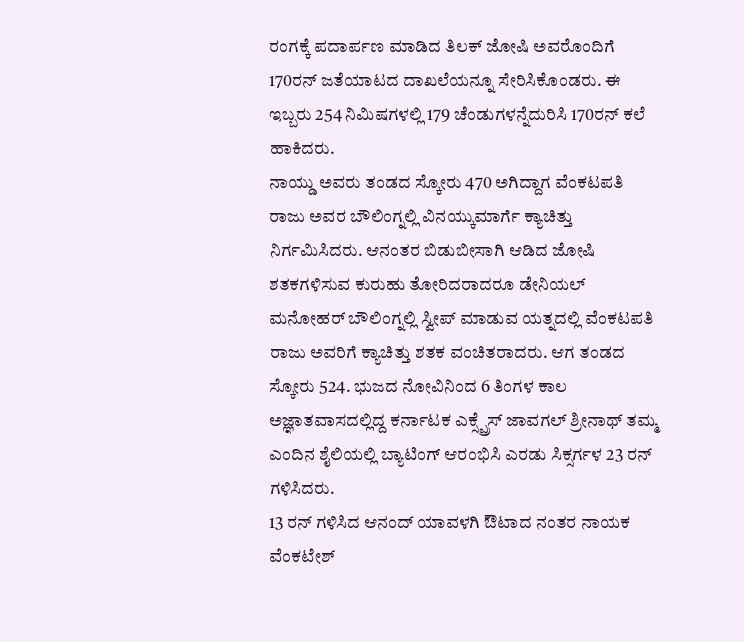ರಂಗಕ್ಕೆ ಪದಾರ್ಪಣ ಮಾಡಿದ ತಿಲಕ್ ಜೋಷಿ ಅವರೊಂದಿಗೆ 170ರನ್ ಜತೆಯಾಟದ ದಾಖಲೆಯನ್ನೂ ಸೇರಿಸಿಕೊಂಡರು. ಈ ಇಬ್ಬರು 254 ನಿಮಿಷಗಳಲ್ಲಿ 179 ಚೆಂಡುಗಳನ್ನೆದುರಿಸಿ 170ರನ್ ಕಲೆ ಹಾಕಿದರು.
ನಾಯ್ಡು ಅವರು ತಂಡದ ಸ್ಕೋರು 470 ಅಗಿದ್ದಾಗ ವೆಂಕಟಪತಿ ರಾಜು ಅವರ ಬೌಲಿಂಗ್ನಲ್ಲಿ ವಿನಯ್ಕುಮಾರ್ಗೆ ಕ್ಯಾಚಿತ್ತು ನಿರ್ಗಮಿಸಿದರು. ಆನಂತರ ಬಿಡುಬೀಸಾಗಿ ಆಡಿದ ಜೋಷಿ ಶತಕಗಳಿಸುವ ಕುರುಹು ತೋರಿದರಾದರೂ ಡೇನಿಯಲ್ ಮನೋಹರ್ ಬೌಲಿಂಗ್ನಲ್ಲಿ ಸ್ವೀಪ್ ಮಾಡುವ ಯತ್ನದಲ್ಲಿ ವೆಂಕಟಪತಿ ರಾಜು ಅವರಿಗೆ ಕ್ಯಾಚಿತ್ತು ಶತಕ ವಂಚಿತರಾದರು. ಆಗ ತಂಡದ ಸ್ಕೋರು 524. ಭುಜದ ನೋವಿನಿಂದ 6 ತಿಂಗಳ ಕಾಲ ಅಜ್ಞಾತವಾಸದಲ್ಲಿದ್ದ ಕರ್ನಾಟಕ ಎಕ್ಸ್ಪ್ರೆಸ್ ಜಾವಗಲ್ ಶ್ರೀನಾಥ್ ತಮ್ಮ ಎಂದಿನ ಶೈಲಿಯಲ್ಲಿ ಬ್ಯಾಟಿಂಗ್ ಆರಂಭಿಸಿ ಎರಡು ಸಿಕ್ಸರ್ಗಳ 23 ರನ್ ಗಳಿಸಿದರು.
13 ರನ್ ಗಳಿಸಿದ ಆನಂದ್ ಯಾವಳಗಿ ಔಟಾದ ನಂತರ ನಾಯಕ ವೆಂಕಟೇಶ್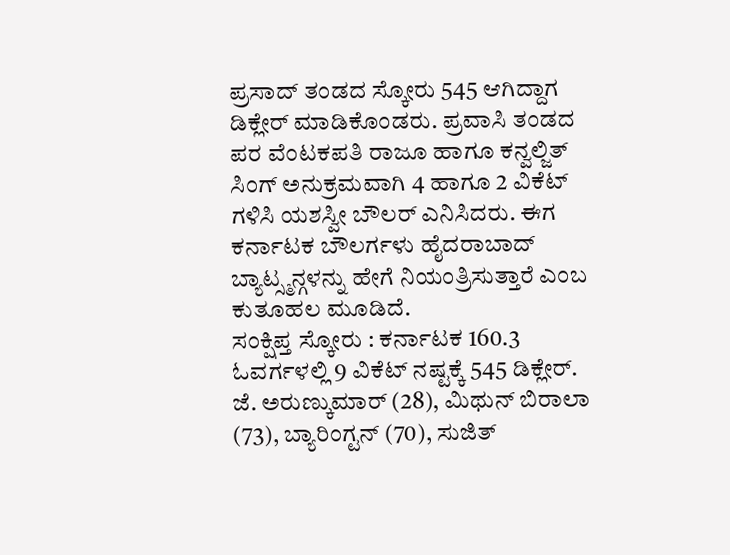ಪ್ರಸಾದ್ ತಂಡದ ಸ್ಕೋರು 545 ಆಗಿದ್ದಾಗ ಡಿಕ್ಲೇರ್ ಮಾಡಿಕೊಂಡರು. ಪ್ರವಾಸಿ ತಂಡದ ಪರ ವೆಂಟಕಪತಿ ರಾಜೂ ಹಾಗೂ ಕನ್ವಲ್ಜಿತ್ ಸಿಂಗ್ ಅನುಕ್ರಮವಾಗಿ 4 ಹಾಗೂ 2 ವಿಕೆಟ್ ಗಳಿಸಿ ಯಶಸ್ವೀ ಬೌಲರ್ ಎನಿಸಿದರು. ಈಗ ಕರ್ನಾಟಕ ಬೌಲರ್ಗಳು ಹೈದರಾಬಾದ್ ಬ್ಯಾಟ್ಸ್ಮನ್ಗಳನ್ನು ಹೇಗೆ ನಿಯಂತ್ರಿಸುತ್ತಾರೆ ಎಂಬ ಕುತೂಹಲ ಮೂಡಿದೆ.
ಸಂಕ್ಷಿಪ್ತ ಸ್ಕೋರು : ಕರ್ನಾಟಕ 160.3 ಓವರ್ಗಳಲ್ಲಿ 9 ವಿಕೆಟ್ ನಷ್ಟಕ್ಕೆ 545 ಡಿಕ್ಲೇರ್. ಜೆ. ಅರುಣ್ಕುಮಾರ್ (28), ಮಿಥುನ್ ಬಿರಾಲಾ (73), ಬ್ಯಾರಿಂಗ್ಟನ್ (70), ಸುಜಿತ್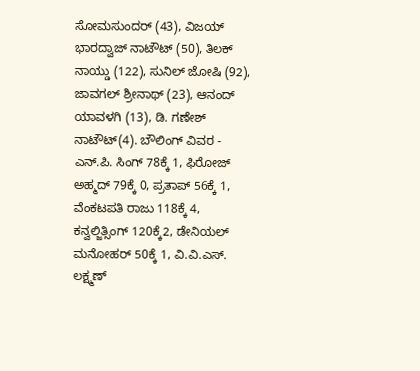ಸೋಮಸುಂದರ್ (43), ವಿಜಯ್ ಭಾರದ್ವಾಜ್ ನಾಟೌಟ್ (50), ತಿಲಕ್ ನಾಯ್ಡು (122), ಸುನಿಲ್ ಜೋಷಿ (92), ಜಾವಗಲ್ ಶ್ರೀನಾಥ್ (23), ಆನಂದ್ ಯಾವಳಗಿ (13), ಡಿ. ಗಣೇಶ್ ನಾಟೌಟ್(4). ಬೌಲಿಂಗ್ ವಿವರ - ಎನ್.ಪಿ. ಸಿಂಗ್ 78ಕ್ಕೆ 1, ಫಿರೋಜ್ ಅಹ್ಮದ್ 79ಕ್ಕೆ 0, ಪ್ರತಾಪ್ 56ಕ್ಕೆ 1, ವೆಂಕಟಪತಿ ರಾಜು 118ಕ್ಕೆ 4, ಕನ್ವಲ್ಜಿತ್ಸಿಂಗ್ 120ಕ್ಕೆ2, ಡೇನಿಯಲ್ ಮನೋಹರ್ 50ಕ್ಕೆ 1, ವಿ.ವಿ.ಎಸ್. ಲಕ್ಷ್ಮಣ್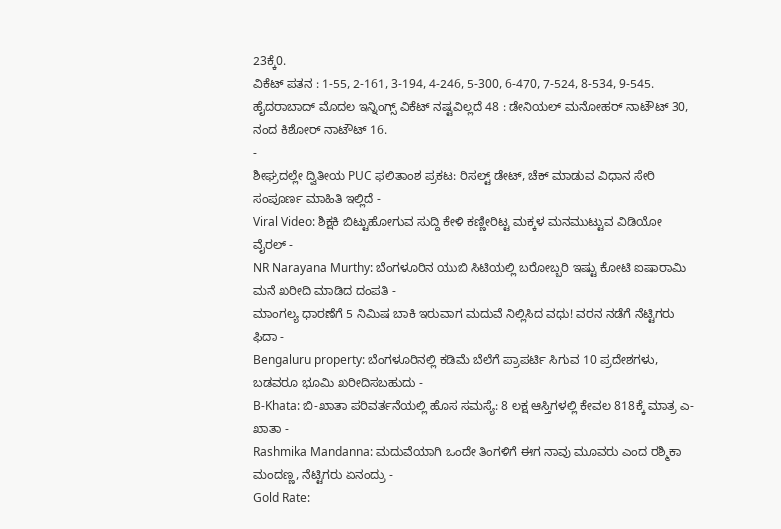23ಕ್ಕೆ0.
ವಿಕೆಟ್ ಪತನ : 1-55, 2-161, 3-194, 4-246, 5-300, 6-470, 7-524, 8-534, 9-545.
ಹೈದರಾಬಾದ್ ಮೊದಲ ಇನ್ನಿಂಗ್ಸ್ ವಿಕೆಟ್ ನಷ್ಟವಿಲ್ಲದೆ 48 : ಡೇನಿಯಲ್ ಮನೋಹರ್ ನಾಟೌಟ್ 30, ನಂದ ಕಿಶೋರ್ ನಾಟೌಟ್ 16.
-
ಶೀಘ್ರದಲ್ಲೇ ದ್ವಿತೀಯ PUC ಫಲಿತಾಂಶ ಪ್ರಕಟ: ರಿಸಲ್ಟ್ ಡೇಟ್, ಚೆಕ್ ಮಾಡುವ ವಿಧಾನ ಸೇರಿ ಸಂಪೂರ್ಣ ಮಾಹಿತಿ ಇಲ್ಲಿದೆ -
Viral Video: ಶಿಕ್ಷಕಿ ಬಿಟ್ಟುಹೋಗುವ ಸುದ್ದಿ ಕೇಳಿ ಕಣ್ಣೀರಿಟ್ಟ ಮಕ್ಕಳ ಮನಮುಟ್ಟುವ ವಿಡಿಯೋ ವೈರಲ್ -
NR Narayana Murthy: ಬೆಂಗಳೂರಿನ ಯುಬಿ ಸಿಟಿಯಲ್ಲಿ ಬರೋಬ್ಬರಿ ಇಷ್ಟು ಕೋಟಿ ಐಷಾರಾಮಿ ಮನೆ ಖರೀದಿ ಮಾಡಿದ ದಂಪತಿ -
ಮಾಂಗಲ್ಯ ಧಾರಣೆಗೆ 5 ನಿಮಿಷ ಬಾಕಿ ಇರುವಾಗ ಮದುವೆ ನಿಲ್ಲಿಸಿದ ವಧು! ವರನ ನಡೆಗೆ ನೆಟ್ಟಿಗರು ಫಿದಾ -
Bengaluru property: ಬೆಂಗಳೂರಿನಲ್ಲಿ ಕಡಿಮೆ ಬೆಲೆಗೆ ಪ್ರಾಪರ್ಟಿ ಸಿಗುವ 10 ಪ್ರದೇಶಗಳು, ಬಡವರೂ ಭೂಮಿ ಖರೀದಿಸಬಹುದು -
B-Khata: ಬಿ-ಖಾತಾ ಪರಿವರ್ತನೆಯಲ್ಲಿ ಹೊಸ ಸಮಸ್ಯೆ: 8 ಲಕ್ಷ ಆಸ್ತಿಗಳಲ್ಲಿ ಕೇವಲ 818ಕ್ಕೆ ಮಾತ್ರ ಎ-ಖಾತಾ -
Rashmika Mandanna: ಮದುವೆಯಾಗಿ ಒಂದೇ ತಿಂಗಳಿಗೆ ಈಗ ನಾವು ಮೂವರು ಎಂದ ರಶ್ಮಿಕಾ ಮಂದಣ್ಣ, ನೆಟ್ಟಿಗರು ಏನಂದ್ರು -
Gold Rate: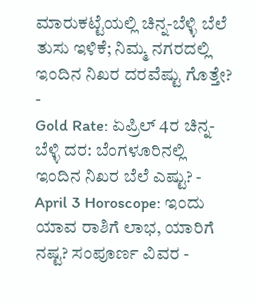ಮಾರುಕಟ್ಟೆಯಲ್ಲಿ ಚಿನ್ನ-ಬೆಳ್ಳಿ ಬೆಲೆ ತುಸು ಇಳಿಕೆ; ನಿಮ್ಮ ನಗರದಲ್ಲಿ ಇಂದಿನ ನಿಖರ ದರವೆಷ್ಟು ಗೊತ್ತೇ? -
Gold Rate: ಏಪ್ರಿಲ್ 4ರ ಚಿನ್ನ-ಬೆಳ್ಳಿ ದರ: ಬೆಂಗಳೂರಿನಲ್ಲಿ ಇಂದಿನ ನಿಖರ ಬೆಲೆ ಎಷ್ಟು? -
April 3 Horoscope: ಇಂದು ಯಾವ ರಾಶಿಗೆ ಲಾಭ, ಯಾರಿಗೆ ನಷ್ಟ? ಸಂಪೂರ್ಣ ವಿವರ -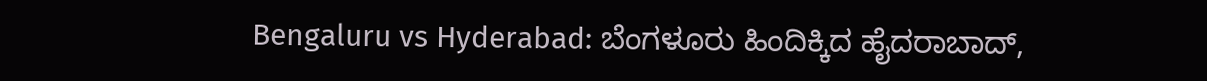Bengaluru vs Hyderabad: ಬೆಂಗಳೂರು ಹಿಂದಿಕ್ಕಿದ ಹೈದರಾಬಾದ್,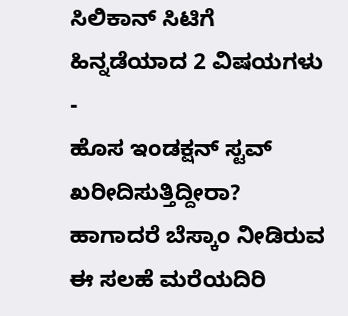ಸಿಲಿಕಾನ್ ಸಿಟಿಗೆ ಹಿನ್ನಡೆಯಾದ 2 ವಿಷಯಗಳು -
ಹೊಸ ಇಂಡಕ್ಷನ್ ಸ್ಟವ್ ಖರೀದಿಸುತ್ತಿದ್ದೀರಾ? ಹಾಗಾದರೆ ಬೆಸ್ಕಾಂ ನೀಡಿರುವ ಈ ಸಲಹೆ ಮರೆಯದಿರಿ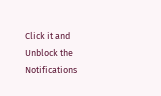Click it and Unblock the Notifications